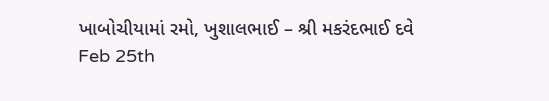ખાબોચીયામાં રમો, ખુશાલભાઈ – શ્રી મકરંદભાઈ દવે
Feb 25th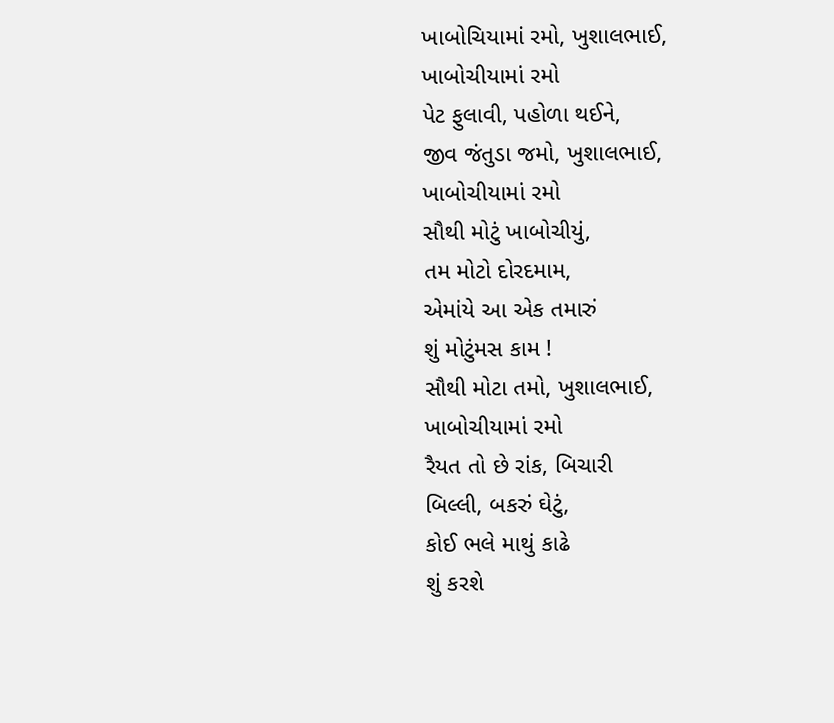ખાબોચિયામાં રમો, ખુશાલભાઈ,
ખાબોચીયામાં રમો
પેટ ફુલાવી, પહોળા થઈને,
જીવ જંતુડા જમો, ખુશાલભાઈ,
ખાબોચીયામાં રમો
સૌથી મોટું ખાબોચીયું,
તમ મોટો દોરદમામ,
એમાંયે આ એક તમારું
શું મોટુંમસ કામ !
સૌથી મોટા તમો, ખુશાલભાઈ,
ખાબોચીયામાં રમો
રૈયત તો છે રાંક, બિચારી
બિલ્લી, બકરું ઘેટું,
કોઈ ભલે માથું કાઢે
શું કરશે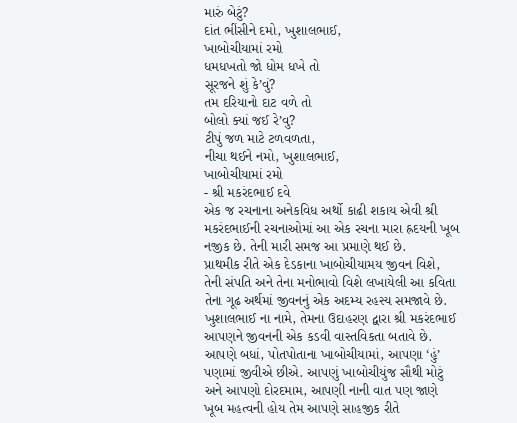મારું બેટું?
દાંત ભીંસીને દમો, ખુશાલભાઈ,
ખાબોચીયામાં રમો
ધમધખતો જો ધોમ ધખે તો
સૂરજને શું કે’વું?
તમ દરિયાનો દાટ વળે તો
બોલો ક્યાં જઈ રે’વુ?
ટીપું જળ માટે ટળવળતા,
નીચા થઈને નમો, ખુશાલભાઈ,
ખાબોચીયામાં રમો
- શ્રી મકરંદભાઈ દવે
એક જ રચનાના અનેકવિધ અર્થો કાઢી શકાય એવી શ્રી મકરંદભાઈની રચનાઓમાં આ એક રચના મારા હ્રદયની ખૂબ નજીક છે. તેની મારી સમજ આ પ્રમાણે થઈ છે.
પ્રાથમીક રીતે એક દેડકાના ખાબોચીયામય જીવન વિશે, તેની સંપતિ અને તેના મનોભાવો વિશે લખાયેલી આ કવિતા તેના ગૂઢ અર્થમાં જીવનનું એક અદમ્ય રહસ્ય સમજાવે છે.
ખુશાલભાઈ ના નામે, તેમના ઉદાહરણ દ્વારા શ્રી મકરંદભાઈ આપણને જીવનની એક કડવી વાસ્તવિકતા બતાવે છે. આપણે બધાં, પોતપોતાના ખાબોચીયામાં, આપણા ‘હું’ પણામાં જીવીએ છીએ. આપણું ખાબોચીયુંજ સૌથી મોટું અને આપણો દોરદમામ, આપણી નાની વાત પણ જાણે ખૂબ મહત્વની હોય તેમ આપણે સાહજીક રીતે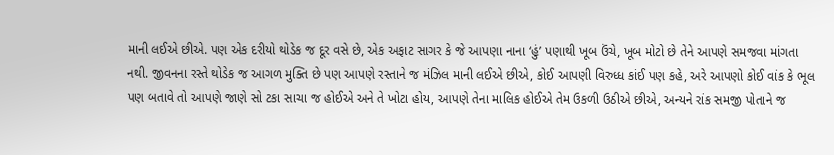માની લઈએ છીએ. પણ એક દરીયો થોડેક જ દૂર વસે છે, એક અફાટ સાગર કે જે આપણા નાના ‘હું’ પણાથી ખૂબ ઉંચે, ખૂબ મોટો છે તેને આપણે સમજવા માંગતા નથી. જીવનના રસ્તે થોડેક જ આગળ મુક્તિ છે પણ આપણે રસ્તાને જ મંઝિલ માની લઈએ છીએ, કોઈ આપણી વિરુધ્ધ કાંઈ પણ કહે, અરે આપણો કોઈ વાંક કે ભૂલ પણ બતાવે તો આપણે જાણે સો ટકા સાચા જ હોઈએ અને તે ખોટા હોય, આપણે તેના માલિક હોઈએ તેમ ઉકળી ઉઠીએ છીએ, અન્યને રાંક સમજી પોતાને જ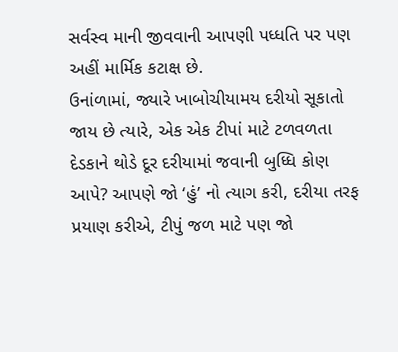સર્વસ્વ માની જીવવાની આપણી પધ્ધતિ પર પણ અહીં માર્મિક કટાક્ષ છે.
ઉનાંળામાં, જ્યારે ખાબોચીયામય દરીયો સૂકાતો જાય છે ત્યારે, એક એક ટીપાં માટે ટળવળતા દેડકાને થોડે દૂર દરીયામાં જવાની બુધ્ધિ કોણ આપે? આપણે જો ‘હું’ નો ત્યાગ કરી, દરીયા તરફ પ્રયાણ કરીએ, ટીપું જળ માટે પણ જો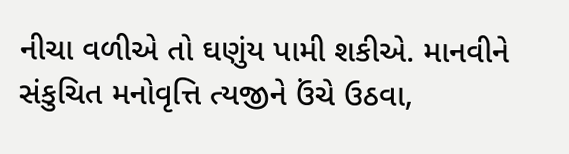નીચા વળીએ તો ઘણુંય પામી શકીએ. માનવીને સંકુચિત મનોવૃત્તિ ત્યજીને ઉંચે ઉઠવા,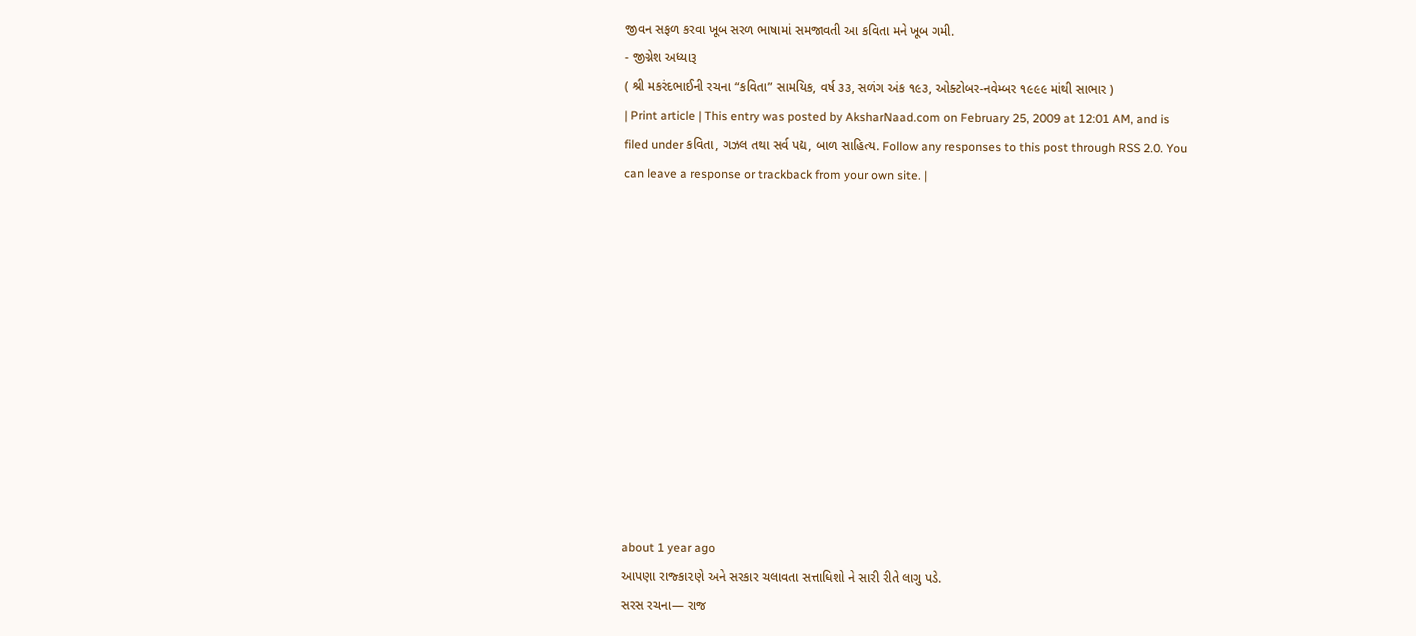જીવન સફળ કરવા ખૂબ સરળ ભાષામાં સમજાવતી આ કવિતા મને ખૂબ ગમી.
- જીગ્નેશ અધ્યારૂ
( શ્રી મકરંદભાઈની રચના “કવિતા” સામયિક, વર્ષ ૩૩, સળંગ અંક ૧૯૩, ઓક્ટોબર-નવેમ્બર ૧૯૯૯ માંથી સાભાર )
| Print article | This entry was posted by AksharNaad.com on February 25, 2009 at 12:01 AM, and is filed under કવિતા, ગઝલ તથા સર્વ પદ્ય, બાળ સાહિત્ય. Follow any responses to this post through RSS 2.0. You can leave a response or trackback from your own site. |












about 1 year ago
આપણા રાજ્કા૨ણે અને સરકાર ચલાવતા સત્તાધિશો ને સારી રીતે લાગુ પડે.
સરસ રચના— રાજ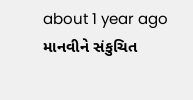about 1 year ago
માનવીને સંકુચિત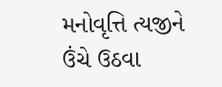મનોવૃત્તિ ત્યજીને ઉંચે ઉઠવા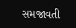સમજાવતી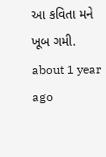આ કવિતા મને ખૂબ ગમી.
about 1 year ago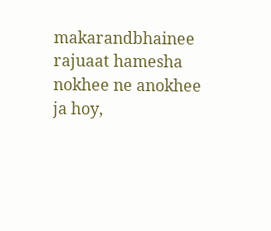makarandbhainee rajuaat hamesha nokhee ne anokhee ja hoy,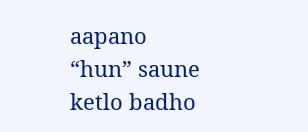aapano “hun” saune ketlo badho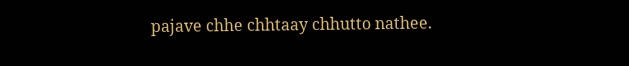pajave chhe chhtaay chhutto nathee.